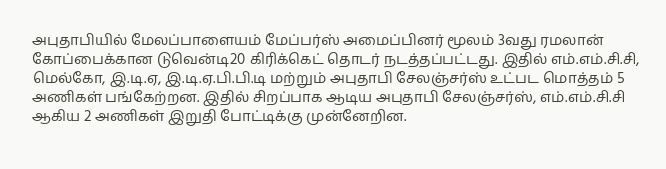அபுதாபியில் மேலப்பாளையம் மேப்பர்ஸ் அமைப்பினர் மூலம் 3வது ரமலான் கோப்பைக்கான டுவென்டி20 கிரிக்கெட் தொடர் நடத்தப்பட்டது. இதில் எம்.எம்.சி.சி, மெல்கோ, இ.டி.ஏ, இ.டி.ஏ.பி.பி.டி மற்றும் அபுதாபி சேலஞ்சர்ஸ் உட்பட மொத்தம் 5 அணிகள் பங்கேற்றன. இதில் சிறப்பாக ஆடிய அபுதாபி சேலஞ்சர்ஸ், எம்.எம்.சி.சி ஆகிய 2 அணிகள் இறுதி போட்டிக்கு முன்னேறின.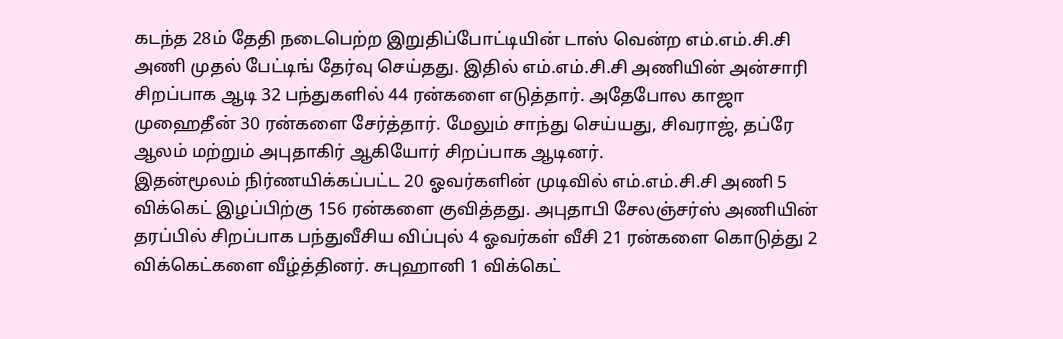கடந்த 28ம் தேதி நடைபெற்ற இறுதிப்போட்டியின் டாஸ் வென்ற எம்.எம்.சி.சி அணி முதல் பேட்டிங் தேர்வு செய்தது. இதில் எம்.எம்.சி.சி அணியின் அன்சாரி சிறப்பாக ஆடி 32 பந்துகளில் 44 ரன்களை எடுத்தார். அதேபோல காஜா முஹைதீன் 30 ரன்களை சேர்த்தார். மேலும் சாந்து செய்யது, சிவராஜ், தப்ரே ஆலம் மற்றும் அபுதாகிர் ஆகியோர் சிறப்பாக ஆடினர்.
இதன்மூலம் நிர்ணயிக்கப்பட்ட 20 ஓவர்களின் முடிவில் எம்.எம்.சி.சி அணி 5 விக்கெட் இழப்பிற்கு 156 ரன்களை குவித்தது. அபுதாபி சேலஞ்சர்ஸ் அணியின் தரப்பில் சிறப்பாக பந்துவீசிய விப்புல் 4 ஓவர்கள் வீசி 21 ரன்களை கொடுத்து 2 விக்கெட்களை வீழ்த்தினர். சுபுஹானி 1 விக்கெட்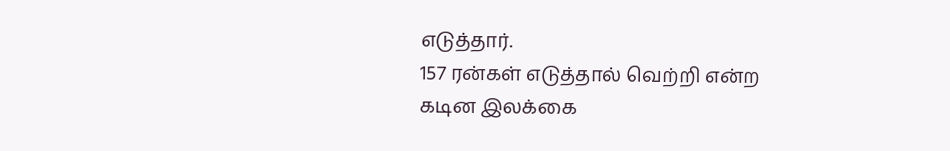எடுத்தார்.
157 ரன்கள் எடுத்தால் வெற்றி என்ற கடின இலக்கை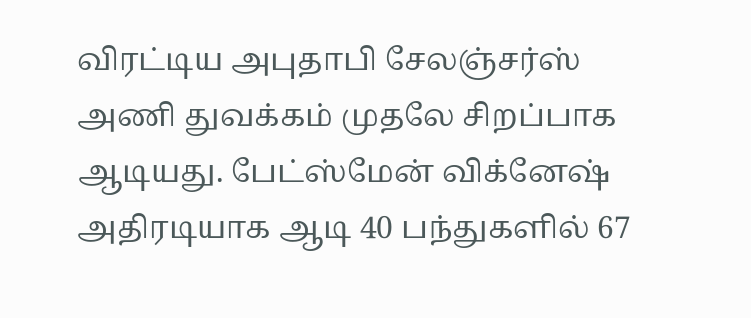விரட்டிய அபுதாபி சேலஞ்சர்ஸ் அணி துவக்கம் முதலே சிறப்பாக ஆடியது. பேட்ஸ்மேன் விக்னேஷ் அதிரடியாக ஆடி 40 பந்துகளில் 67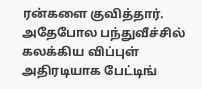ரன்களை குவித்தார். அதேபோல பந்துவீச்சில் கலக்கிய விப்புள் அதிரடியாக பேட்டிங்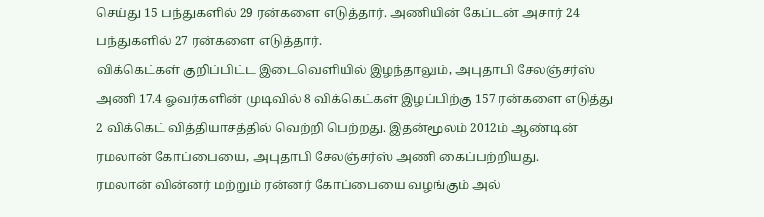செய்து 15 பந்துகளில் 29 ரன்களை எடுத்தார். அணியின் கேப்டன் அசார் 24 பந்துகளில் 27 ரன்களை எடுத்தார்.
விக்கெட்கள் குறிப்பிட்ட இடைவெளியில் இழந்தாலும், அபுதாபி சேலஞ்சர்ஸ் அணி 17.4 ஓவர்களின் முடிவில் 8 விக்கெட்கள் இழப்பிற்கு 157 ரன்களை எடுத்து 2 விக்கெட் வித்தியாசத்தில் வெற்றி பெற்றது. இதன்மூலம் 2012ம் ஆண்டின் ரமலான் கோப்பையை, அபுதாபி சேலஞ்சர்ஸ் அணி கைப்பற்றியது.
ரமலான் வின்னர் மற்றும் ரன்னர் கோப்பையை வழங்கும் அல்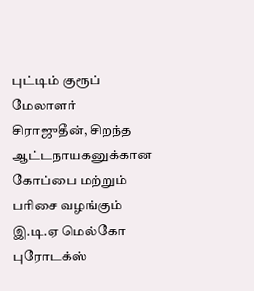புட்டிம் குரூப் மேலாளர் சிராஜுதீன், சிறந்த ஆட்டநாயகனுக்கான கோப்பை மற்றும் பரிசை வழங்கும் இ.டி.ஏ மெல்கோ புரோடக்ஸ்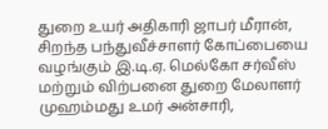துறை உயர் அதிகாரி ஜாபர் மீரான், சிறந்த பந்துவீச்சாளர் கோப்பையை வழங்கும் இ.டி.ஏ. மெல்கோ சர்வீஸ் மற்றும் விற்பனை துறை மேலாளர் முஹம்மது உமர் அன்சாரி,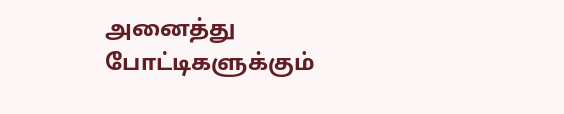அனைத்து போட்டிகளுக்கும்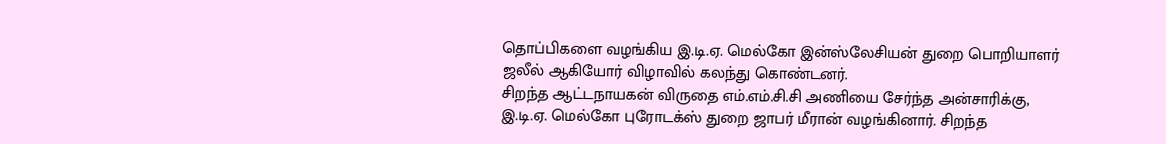தொப்பிகளை வழங்கிய இ.டி.ஏ. மெல்கோ இன்ஸ்லேசியன் துறை பொறியாளர் ஜலீல் ஆகியோர் விழாவில் கலந்து கொண்டனர்.
சிறந்த ஆட்டநாயகன் விருதை எம்.எம்.சி.சி அணியை சேர்ந்த அன்சாரிக்கு, இ.டி.ஏ. மெல்கோ புரோடக்ஸ் துறை ஜாபர் மீரான் வழங்கினார். சிறந்த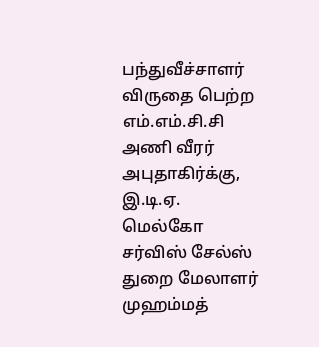பந்துவீச்சாளர் விருதை பெற்ற எம்.எம்.சி.சி அணி வீரர் அபுதாகிர்க்கு, இ.டி.ஏ. மெல்கோ சர்விஸ் சேல்ஸ் துறை மேலாளர் முஹம்மத்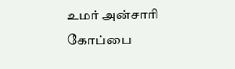உமர் அன்சாரி கோப்பை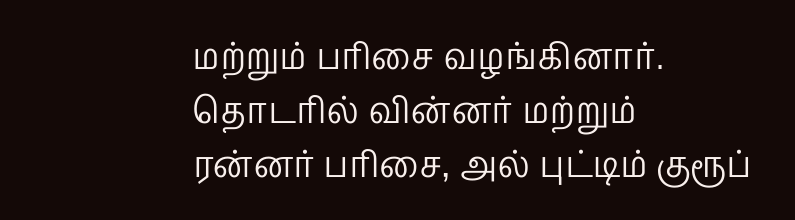மற்றும் பரிசை வழங்கினார். தொடரில் வின்னர் மற்றும் ரன்னர் பரிசை, அல் புட்டிம் குரூப்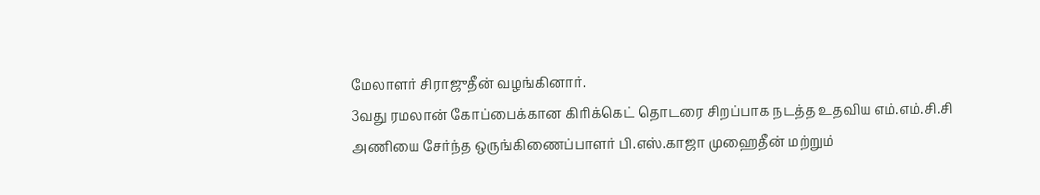மேலாளர் சிராஜுதீன் வழங்கினார்.
3வது ரமலான் கோப்பைக்கான கிரிக்கெட் தொடரை சிறப்பாக நடத்த உதவிய எம்.எம்.சி.சி அணியை சேர்ந்த ஒருங்கிணைப்பாளர் பி.எஸ்.காஜா முஹைதீன் மற்றும்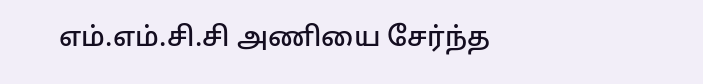எம்.எம்.சி.சி அணியை சேர்ந்த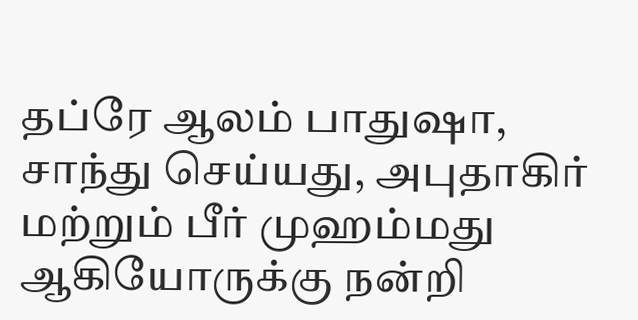தப்ரே ஆலம் பாதுஷா, சாந்து செய்யது, அபுதாகிர் மற்றும் பீர் முஹம்மது ஆகியோருக்கு நன்றி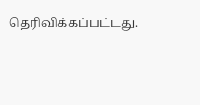தெரிவிக்கப்பட்டது.